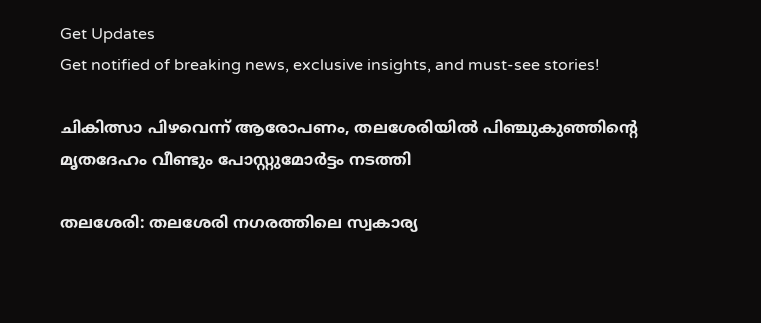Get Updates
Get notified of breaking news, exclusive insights, and must-see stories!

ചികിത്സാ പിഴവെന്ന് ആരോപണം, തലശേരിയില്‍ പിഞ്ചുകുഞ്ഞിന്റെ മൃതദേഹം വീണ്ടും പോസ്റ്റുമോര്‍ട്ടം നടത്തി

തലശേരി: തലശേരി നഗരത്തിലെ സ്വകാര്യ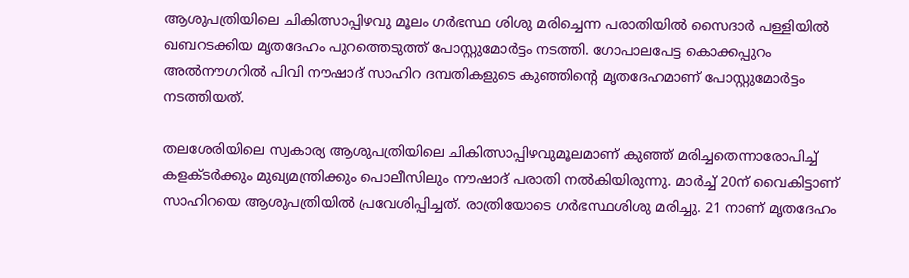ആശുപത്രിയിലെ ചികിത്സാപ്പിഴവു മൂലം ഗര്‍ഭസ്ഥ ശിശു മരിച്ചെന്ന പരാതിയില്‍ സൈദാര്‍ പള്ളിയില്‍ ഖബറടക്കിയ മൃതദേഹം പുറത്തെടുത്ത് പോസ്റ്റുമോര്‍ട്ടം നടത്തി. ഗോപാലപേട്ട കൊക്കപ്പുറം അല്‍നൗഗറില്‍ പിവി നൗഷാദ് സാഹിറ ദമ്പതികളുടെ കുഞ്ഞിന്റെ മൃതദേഹമാണ് പോസ്റ്റുമോര്‍ട്ടം നടത്തിയത്.

തലശേരിയിലെ സ്വകാര്യ ആശുപത്രിയിലെ ചികിത്സാപ്പിഴവുമൂലമാണ് കുഞ്ഞ് മരിച്ചതെന്നാരോപിച്ച് കളക്ടര്‍ക്കും മുഖ്യമന്ത്രിക്കും പൊലീസിലും നൗഷാദ് പരാതി നല്‍കിയിരുന്നു. മാര്‍ച്ച് 20ന് വൈകിട്ടാണ് സാഹിറയെ ആശുപത്രിയില്‍ പ്രവേശിപ്പിച്ചത്. രാത്രിയോടെ ഗര്‍ഭസ്ഥശിശു മരിച്ചു. 21 നാണ് മൃതദേഹം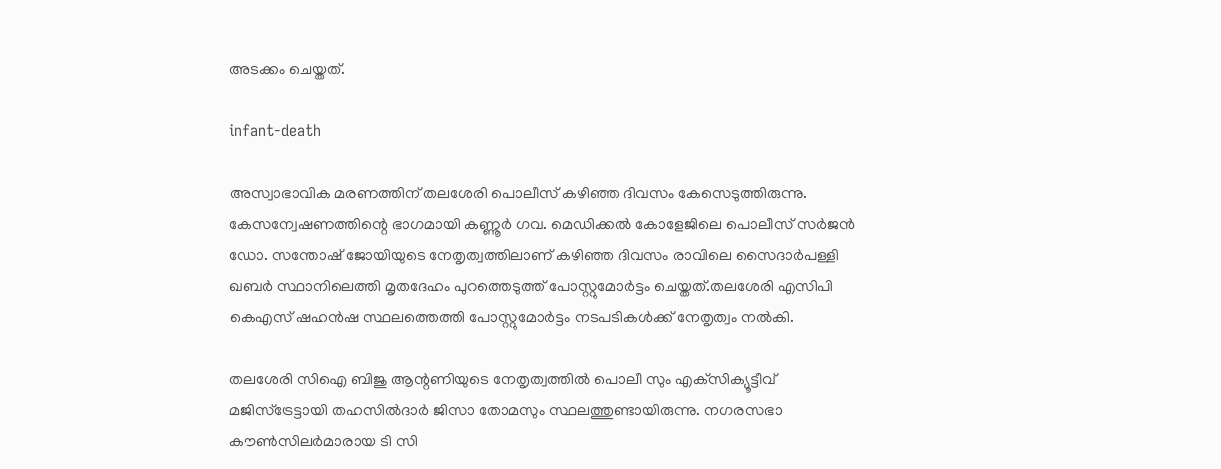അടക്കം ചെയ്തത്.

infant-death

അസ്വാഭാവിക മരണത്തിന് തലശേരി പൊലീസ് കഴിഞ്ഞ ദിവസം കേസെടുത്തിരുന്നു. കേസന്വേഷണത്തിന്റെ ഭാഗമായി കണ്ണൂര്‍ ഗവ. മെഡിക്കല്‍ കോളേജിലെ പൊലീസ് സര്‍ജന്‍ ഡോ. സന്തോഷ് ജോയിയുടെ നേതൃത്വത്തിലാണ് കഴിഞ്ഞ ദിവസം രാവിലെ സൈദാര്‍പള്ളി ഖബര്‍ സ്ഥാനിലെത്തി മൃതദേഹം പുറത്തെടുത്ത് പോസ്റ്റുമോര്‍ട്ടം ചെയ്തത്.തലശേരി എസിപി കെഎസ് ഷഹന്‍ഷ സ്ഥലത്തെത്തി പോസ്റ്റുമോര്‍ട്ടം നടപടികള്‍ക്ക് നേതൃത്വം നല്‍കി.

തലശേരി സിഐ ബിജു ആന്റണിയുടെ നേതൃത്വത്തില്‍ പൊലീ സും എക്‌സിക്യൂട്ടീവ് മജിസ്‌ട്രേട്ടായി തഹസില്‍ദാര്‍ ജിസാ തോമസും സ്ഥലത്തുണ്ടായിരുന്നു. നഗരസഭാ കൗണ്‍സിലര്‍മാരായ ടി സി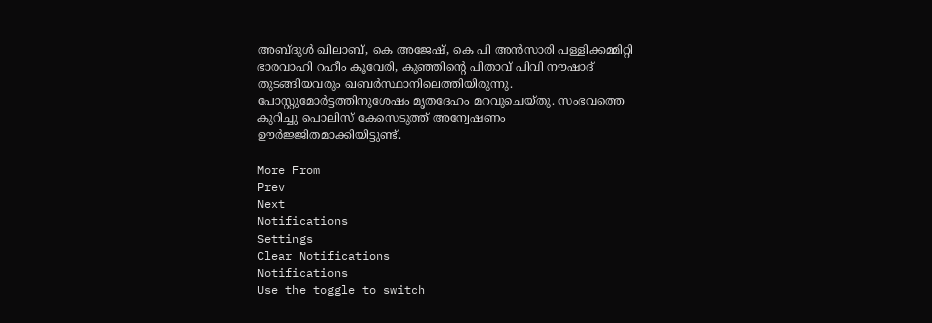അബ്ദുള്‍ ഖിലാബ്, കെ അജേഷ്, കെ പി അന്‍സാരി പള്ളിക്കമ്മിറ്റി ഭാരവാഹി റഹീം കൂവേരി, കുഞ്ഞിന്റെ പിതാവ് പിവി നൗഷാദ് തുടങ്ങിയവരും ഖബര്‍സ്ഥാനിലെത്തിയിരുന്നു. പോസ്റ്റുമോര്‍ട്ടത്തിനുശേഷം മൃതദേഹം മറവുചെയ്തു. സംഭവത്തെ കുറിച്ചു പൊലിസ് കേസെടുത്ത് അന്വേഷണം ഊര്‍ജ്ജിതമാക്കിയിട്ടുണ്ട്.

More From
Prev
Next
Notifications
Settings
Clear Notifications
Notifications
Use the toggle to switch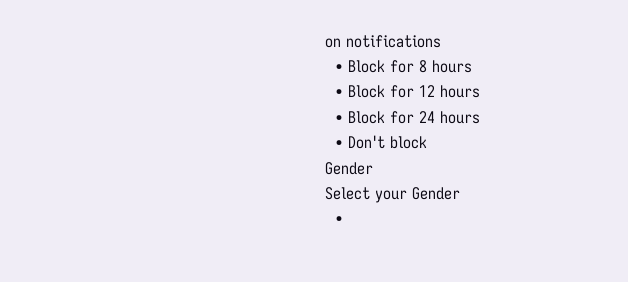on notifications
  • Block for 8 hours
  • Block for 12 hours
  • Block for 24 hours
  • Don't block
Gender
Select your Gender
  •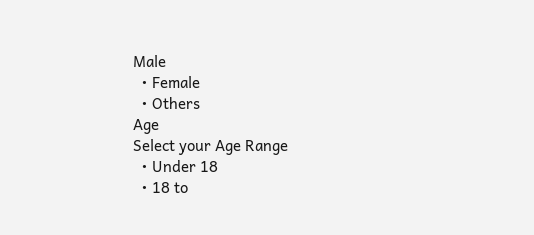Male
  • Female
  • Others
Age
Select your Age Range
  • Under 18
  • 18 to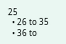25
  • 26 to 35
  • 36 to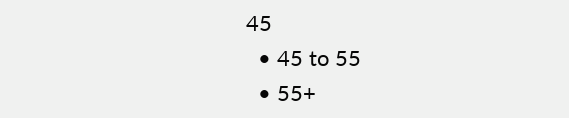45
  • 45 to 55
  • 55+